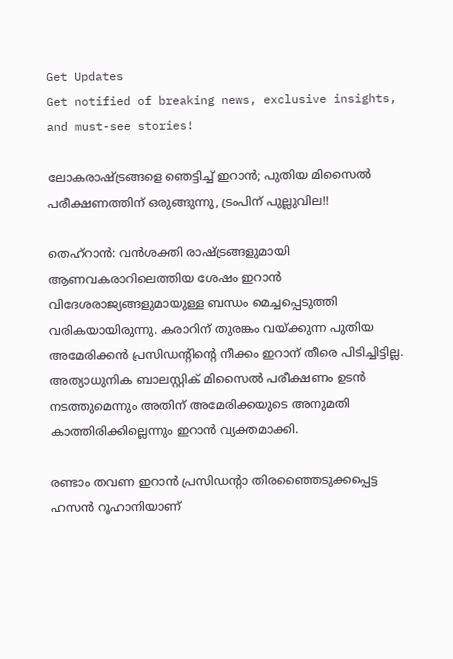Get Updates
Get notified of breaking news, exclusive insights, and must-see stories!

ലോകരാഷ്ട്രങ്ങളെ ഞെട്ടിച്ച് ഇറാന്‍; പുതിയ മിസൈല്‍ പരീക്ഷണത്തിന് ഒരുങ്ങുന്നു, ട്രംപിന് പുല്ലുവില!!

തെഹ്‌റാന്‍: വന്‍ശക്തി രാഷ്ട്രങ്ങളുമായി ആണവകരാറിലെത്തിയ ശേഷം ഇറാന്‍ വിദേശരാജ്യങ്ങളുമായുള്ള ബന്ധം മെച്ചപ്പെടുത്തി വരികയായിരുന്നു. കരാറിന് തുരങ്കം വയ്ക്കുന്ന പുതിയ അമേരിക്കന്‍ പ്രസിഡന്റിന്റെ നീക്കം ഇറാന് തീരെ പിടിച്ചിട്ടില്ല. അത്യാധുനിക ബാലസ്റ്റിക് മിസൈല്‍ പരീക്ഷണം ഉടന്‍ നടത്തുമെന്നും അതിന് അമേരിക്കയുടെ അനുമതി കാത്തിരിക്കില്ലെന്നും ഇറാന്‍ വ്യക്തമാക്കി.

രണ്ടാം തവണ ഇറാന്‍ പ്രസിഡന്റാ തിരഞ്ഞൈടുക്കപ്പെട്ട ഹസന്‍ റൂഹാനിയാണ്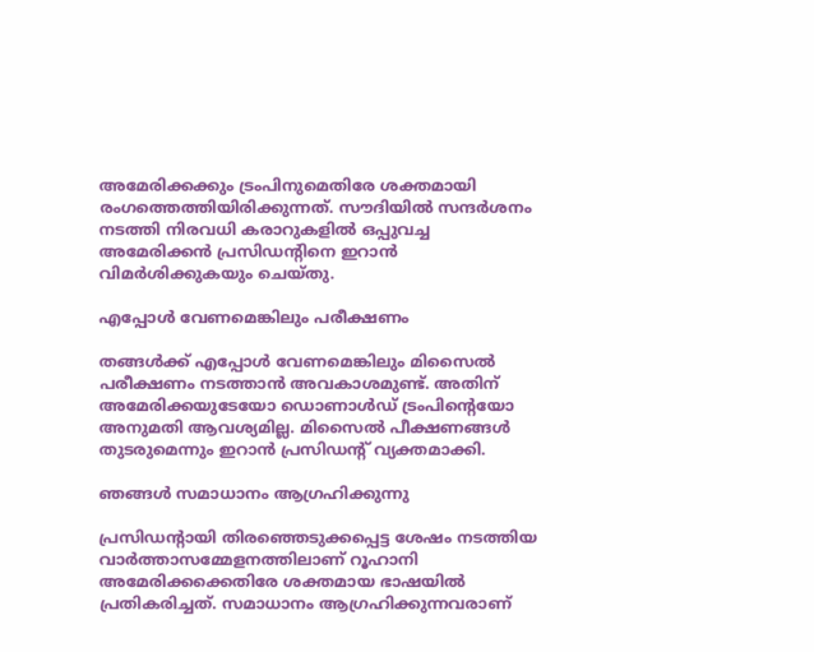അമേരിക്കക്കും ട്രംപിനുമെതിരേ ശക്തമായി രംഗത്തെത്തിയിരിക്കുന്നത്. സൗദിയില്‍ സന്ദര്‍ശനം നടത്തി നിരവധി കരാറുകളില്‍ ഒപ്പുവച്ച അമേരിക്കന്‍ പ്രസിഡന്റിനെ ഇറാന്‍ വിമര്‍ശിക്കുകയും ചെയ്തു.

എപ്പോള്‍ വേണമെങ്കിലും പരീക്ഷണം

തങ്ങള്‍ക്ക് എപ്പോള്‍ വേണമെങ്കിലും മിസൈല്‍ പരീക്ഷണം നടത്താന്‍ അവകാശമുണ്ട്. അതിന് അമേരിക്കയുടേയോ ഡൊണാള്‍ഡ് ട്രംപിന്റെയോ അനുമതി ആവശ്യമില്ല. മിസൈല്‍ പീക്ഷണങ്ങള്‍ തുടരുമെന്നും ഇറാന്‍ പ്രസിഡന്റ് വ്യക്തമാക്കി.

ഞങ്ങള്‍ സമാധാനം ആഗ്രഹിക്കുന്നു

പ്രസിഡന്റായി തിരഞ്ഞെടുക്കപ്പെട്ട ശേഷം നടത്തിയ വാര്‍ത്താസമ്മേളനത്തിലാണ് റൂഹാനി അമേരിക്കക്കെതിരേ ശക്തമായ ഭാഷയില്‍ പ്രതികരിച്ചത്. സമാധാനം ആഗ്രഹിക്കുന്നവരാണ്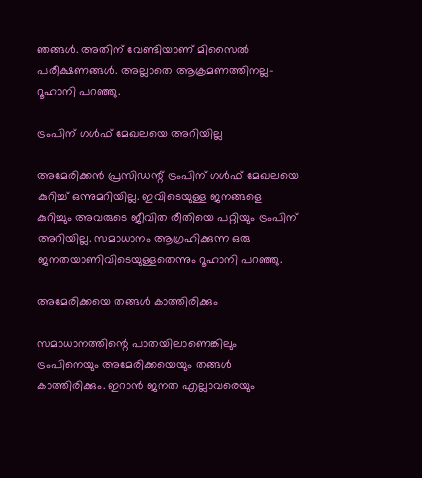ഞങ്ങള്‍. അതിന് വേണ്ടിയാണ് മിസൈല്‍ പരീക്ഷണങ്ങള്‍. അല്ലാതെ ആക്രമണത്തിനല്ല-റൂഹാനി പറഞ്ഞു.

ട്രംപിന് ഗള്‍ഫ് മേഖലയെ അറിയില്ല

അമേരിക്കന്‍ പ്രസിഡന്റ് ട്രംപിന് ഗള്‍ഫ് മേഖലയെ കുറിച്ച് ഒന്നുമറിയില്ല. ഇവിടെയുള്ള ജനങ്ങളെ കുറിച്ചും അവരുടെ ജീവിത രീതിയെ പറ്റിയും ട്രംപിന് അറിയില്ല. സമാധാനം ആഗ്രഹിക്കുന്ന ഒരു ജനതയാണിവിടെയുള്ളതെന്നും റൂഹാനി പറഞ്ഞു.

അമേരിക്കയെ തങ്ങള്‍ കാത്തിരിക്കും

സമാധാനത്തിന്റെ പാതയിലാണെങ്കിലും ട്രംപിനെയും അമേരിക്കയെയും തങ്ങള്‍ കാത്തിരിക്കും. ഇറാന്‍ ജനത എല്ലാവരെയും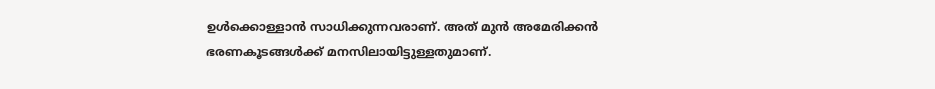ഉള്‍ക്കൊള്ളാന്‍ സാധിക്കുന്നവരാണ്. അത് മുന്‍ അമേരിക്കന്‍ ഭരണകൂടങ്ങള്‍ക്ക് മനസിലായിട്ടുള്ളതുമാണ്.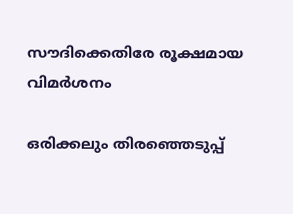സൗദിക്കെതിരേ രൂക്ഷമായ വിമര്‍ശനം

ഒരിക്കലും തിരഞ്ഞെടുപ്പ്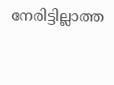നേരിട്ടില്ലാത്ത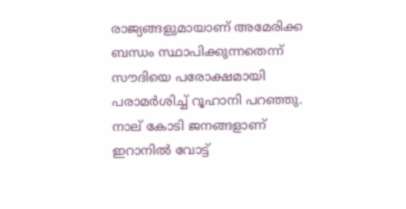രാജ്യങ്ങളുമായാണ് അമേരിക്ക ബന്ധം സ്ഥാപിക്കുന്നതെന്ന് സൗദിയെ പരോക്ഷമായി പരാമര്‍ശിച്ച് റൂഹാനി പറഞ്ഞു. നാല് കോടി ജനങ്ങളാണ് ഇറാനില്‍ വോട്ട്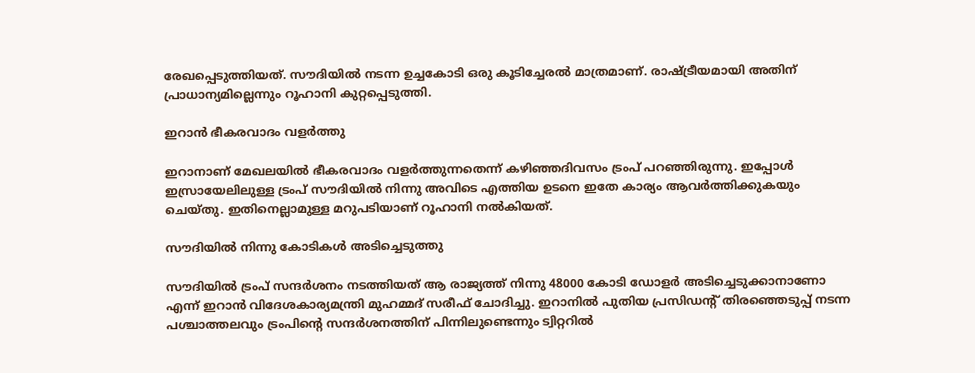രേഖപ്പെടുത്തിയത്. സൗദിയില്‍ നടന്ന ഉച്ചകോടി ഒരു കൂടിച്ചേരല്‍ മാത്രമാണ്. രാഷ്ട്രീയമായി അതിന് പ്രാധാന്യമില്ലെന്നും റൂഹാനി കുറ്റപ്പെടുത്തി.

ഇറാന്‍ ഭീകരവാദം വളര്‍ത്തു

ഇറാനാണ് മേഖലയില്‍ ഭീകരവാദം വളര്‍ത്തുന്നതെന്ന് കഴിഞ്ഞദിവസം ട്രംപ് പറഞ്ഞിരുന്നു. ഇപ്പോള്‍ ഇസ്രായേലിലുള്ള ട്രംപ് സൗദിയില്‍ നിന്നു അവിടെ എത്തിയ ഉടനെ ഇതേ കാര്യം ആവര്‍ത്തിക്കുകയും ചെയ്തു. ഇതിനെല്ലാമുള്ള മറുപടിയാണ് റൂഹാനി നല്‍കിയത്.

സൗദിയില്‍ നിന്നു കോടികള്‍ അടിച്ചെടുത്തു

സൗദിയില്‍ ട്രംപ് സന്ദര്‍ശനം നടത്തിയത് ആ രാജ്യത്ത് നിന്നു 48000 കോടി ഡോളര്‍ അടിച്ചെടുക്കാനാണോ എന്ന് ഇറാന്‍ വിദേശകാര്യമന്ത്രി മുഹമ്മദ് സരീഫ് ചോദിച്ചു. ഇറാനില്‍ പുതിയ പ്രസിഡന്റ് തിരഞ്ഞെടുപ്പ് നടന്ന പശ്ചാത്തലവും ട്രംപിന്റെ സന്ദര്‍ശനത്തിന് പിന്നിലുണ്ടെന്നും ട്വിറ്ററില്‍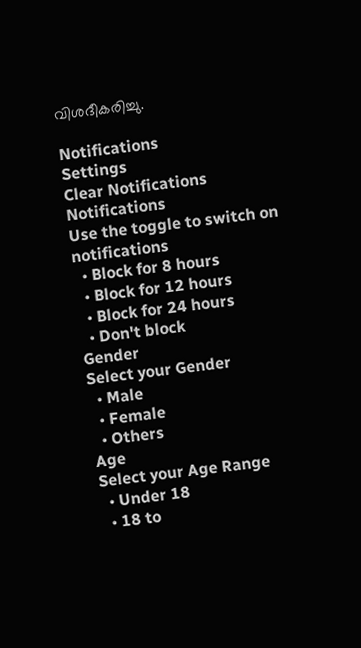വിശദീകരിച്ചു.

Notifications
Settings
Clear Notifications
Notifications
Use the toggle to switch on notifications
  • Block for 8 hours
  • Block for 12 hours
  • Block for 24 hours
  • Don't block
Gender
Select your Gender
  • Male
  • Female
  • Others
Age
Select your Age Range
  • Under 18
  • 18 to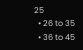25
  • 26 to 35
  • 36 to 45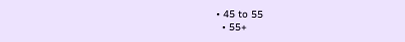• 45 to 55
  • 55+